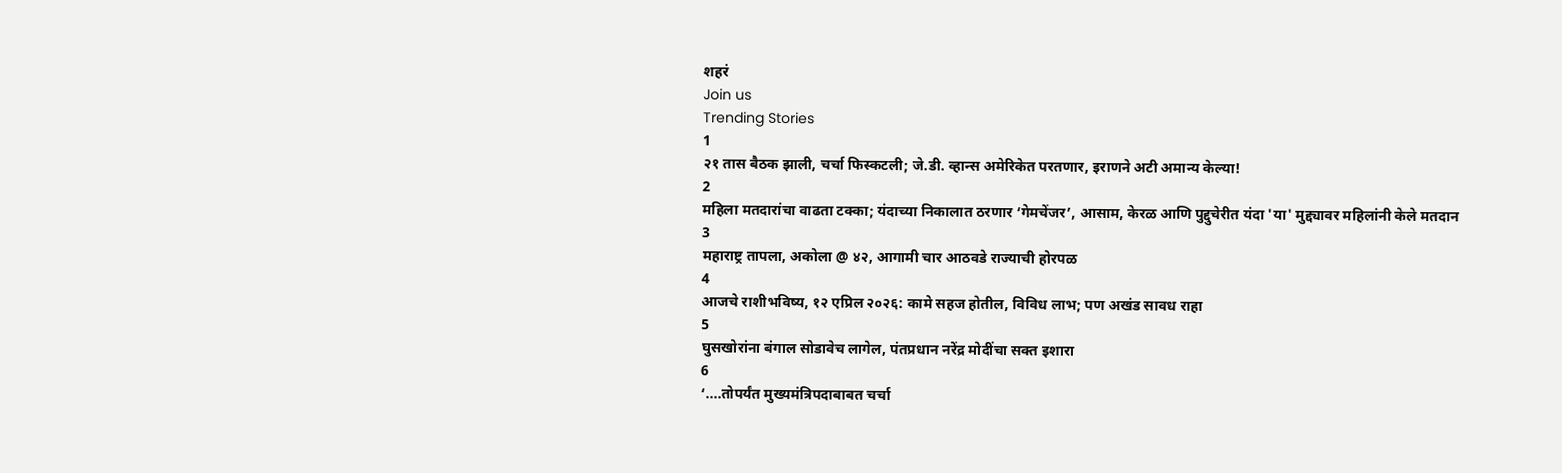शहरं
Join us
Trending Stories
1
२१ तास बैठक झाली, चर्चा फिस्कटली; जे.डी. व्हान्स अमेरिकेत परतणार, इराणने अटी अमान्य केल्या!
2
महिला मतदारांचा वाढता टक्का; यंदाच्या निकालात ठरणार ‘गेमचेंजर’, आसाम, केरळ आणि पुद्दुचेरीत यंदा 'या' मुद्द्यावर महिलांनी केले मतदान
3
महाराष्ट्र तापला, अकोला @ ४२, आगामी चार आठवडे राज्याची होरपळ
4
आजचे राशीभविष्य, १२ एप्रिल २०२६: कामे सहज होतील, विविध लाभ; पण अखंड सावध राहा
5
घुसखोरांना बंगाल सोडावेच लागेल, पंतप्रधान नरेंद्र मोदींचा सक्त इशारा
6
‘....तोपर्यंत मुख्यमंत्रिपदाबाबत चर्चा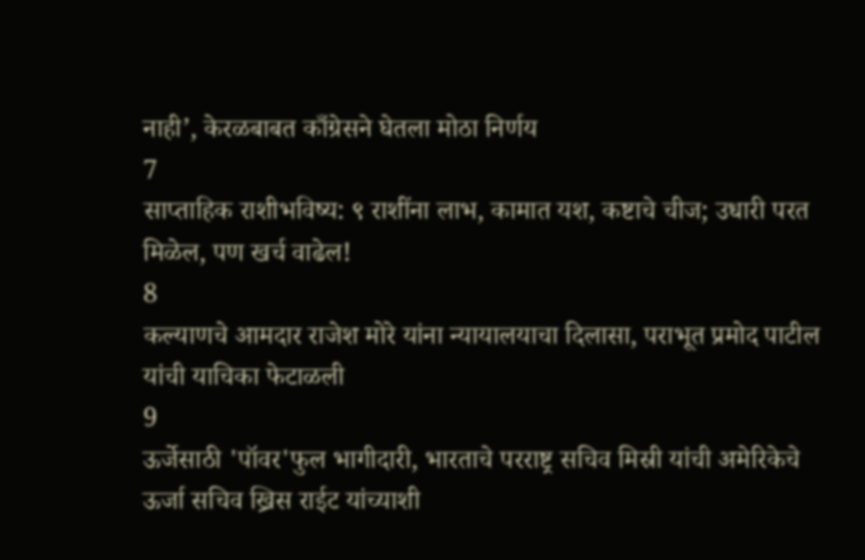नाही’, केरळबाबत काँग्रेसने घेतला मोठा निर्णय
7
साप्ताहिक राशीभविष्य: ९ राशींना लाभ, कामात यश, कष्टाचे चीज; उधारी परत मिळेल, पण खर्च वाढेल!
8
कल्याणचे आमदार राजेश मोरे यांना न्यायालयाचा दिलासा, पराभूत प्रमोद पाटील यांची याचिका फेटाळली
9
ऊर्जेसाठी 'पॉवर'फुल भागीदारी, भारताचे परराष्ट्र सचिव मिस्री यांची अमेरिकेचे ऊर्जा सचिव ख्रिस राईट यांच्याशी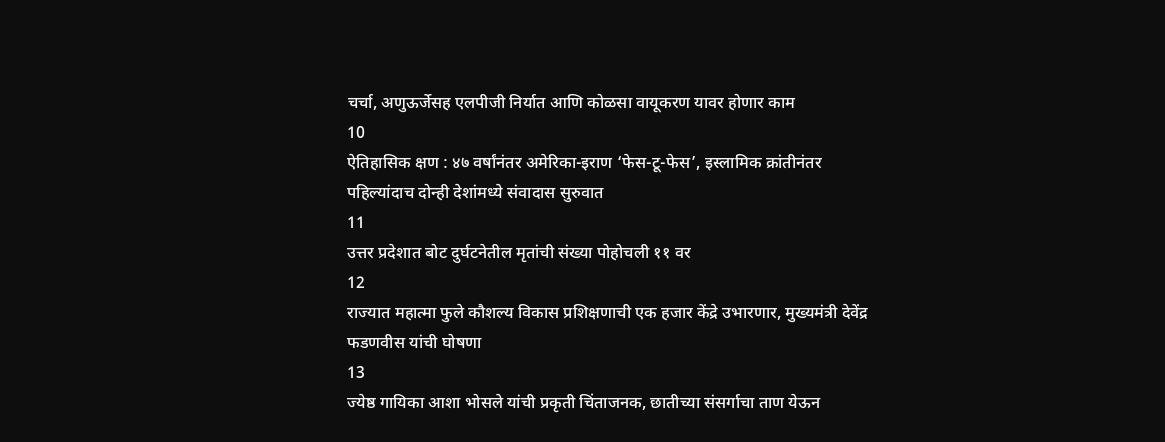चर्चा, अणुऊर्जेसह एलपीजी निर्यात आणि कोळसा वायूकरण यावर होणार काम
10
ऐतिहासिक क्षण : ४७ वर्षांनंतर अमेरिका-इराण ‘फेस-टू-फेस’, इस्लामिक क्रांतीनंतर पहिल्यांदाच दोन्ही देशांमध्ये संवादास सुरुवात
11
उत्तर प्रदेशात बोट दुर्घटनेतील मृतांची संख्या पोहोचली ११ वर
12
राज्यात महात्मा फुले कौशल्य विकास प्रशिक्षणाची एक हजार केंद्रे उभारणार, मुख्यमंत्री देवेंद्र फडणवीस यांची घोषणा
13
ज्येष्ठ गायिका आशा भोसले यांची प्रकृती चिंताजनक, छातीच्या संसर्गाचा ताण येऊन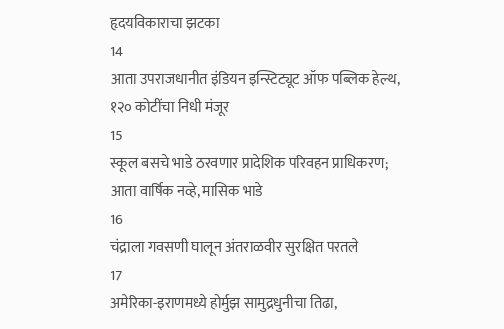हृदयविकाराचा झटका
14
आता उपराजधानीत इंडियन इन्स्टिट्यूट ऑफ पब्लिक हेल्थ, १२० कोटींचा निधी मंजूर
15
स्कूल बसचे भाडे ठरवणार प्रादेशिक परिवहन प्राधिकरण; आता वार्षिक नव्हे, मासिक भाडे
16
चंद्राला गवसणी घालून अंतराळवीर सुरक्षित परतले
17
अमेरिका-इराणमध्ये होर्मुझ सामुद्रधुनीचा तिढा,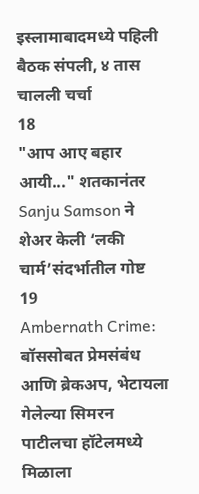इस्लामाबादमध्ये पहिली बैठक संपली, ४ तास चालली चर्चा
18
"आप आए बहार आयी..." शतकानंतर Sanju Samson ने शेअर केली ‘लकी चार्म’संदर्भातील गोष्ट
19
Ambernath Crime: बॉससोबत प्रेमसंबंध आणि ब्रेकअप, भेटायला गेलेल्या सिमरन पाटीलचा हॉटेलमध्ये मिळाला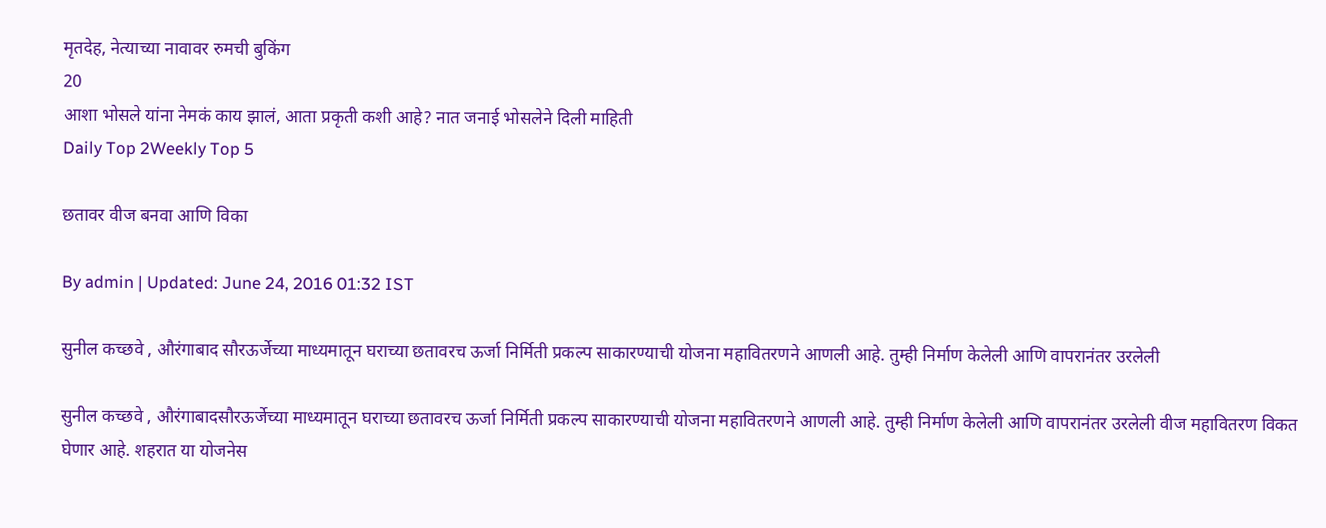मृतदेह, नेत्याच्या नावावर रुमची बुकिंग
20
आशा भोसले यांना नेमकं काय झालं, आता प्रकृती कशी आहे? नात जनाई भोसलेने दिली माहिती
Daily Top 2Weekly Top 5

छतावर वीज बनवा आणि विका

By admin | Updated: June 24, 2016 01:32 IST

सुनील कच्छवे , औरंगाबाद सौरऊर्जेच्या माध्यमातून घराच्या छतावरच ऊर्जा निर्मिती प्रकल्प साकारण्याची योजना महावितरणने आणली आहे. तुम्ही निर्माण केलेली आणि वापरानंतर उरलेली

सुनील कच्छवे , औरंगाबादसौरऊर्जेच्या माध्यमातून घराच्या छतावरच ऊर्जा निर्मिती प्रकल्प साकारण्याची योजना महावितरणने आणली आहे. तुम्ही निर्माण केलेली आणि वापरानंतर उरलेली वीज महावितरण विकत घेणार आहे. शहरात या योजनेस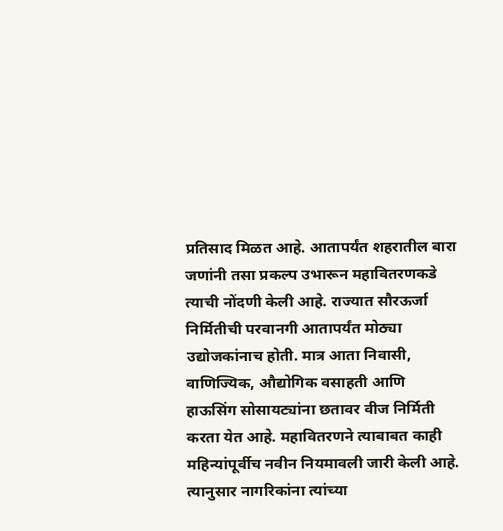प्रतिसाद मिळत आहे. आतापर्यंत शहरातील बारा जणांनी तसा प्रकल्प उभारून महावितरणकडे त्याची नोंदणी केली आहे. राज्यात सौरऊर्जा निर्मितीची परवानगी आतापर्यंत मोठ्या उद्योजकांनाच होती. मात्र आता निवासी, वाणिज्यिक, औद्योगिक वसाहती आणि हाऊसिंग सोसायट्यांना छतावर वीज निर्मिती करता येत आहे. महावितरणने त्याबाबत काही महिन्यांपूर्वीच नवीन नियमावली जारी केली आहे. त्यानुसार नागरिकांना त्यांच्या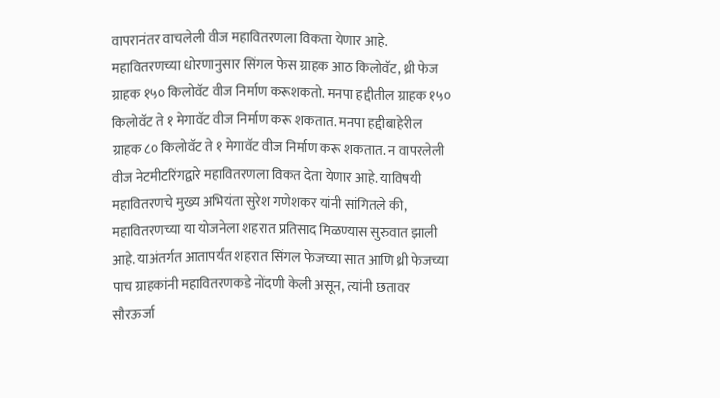वापरानंतर वाचलेली वीज महावितरणला विकता येणार आहे. महावितरणच्या धोरणानुसार सिंगल फेस ग्राहक आठ किलोवॅट, थ्री फेज ग्राहक १५० किलोवॅट वीज निर्माण करूशकतो. मनपा हद्दीतील ग्राहक १५० किलोवॅट ते १ मेगावॅट वीज निर्माण करू शकतात. मनपा हद्दीबाहेरील ग्राहक ८० किलोवॅट ते १ मेगावॅट वीज निर्माण करू शकतात. न वापरलेली वीज नेटमीटरिंगद्वारे महावितरणला विकत देता येणार आहे. याविषयी महावितरणचे मुख्य अभियंता सुरेश गणेशकर यांनी सांगितले की, महावितरणच्या या योजनेला शहरात प्रतिसाद मिळण्यास सुरुवात झाली आहे. याअंतर्गत आतापर्यंत शहरात सिंगल फेजच्या सात आणि थ्री फेजच्या पाच ग्राहकांनी महावितरणकडे नोंदणी केली असून, त्यांनी छतावर सौरऊर्जा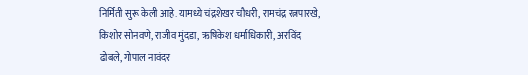निर्मिती सुरू केली आहे. यामध्ये चंद्रशेखर चौधरी, रामचंद्र रत्नपारखे, किशोर सोनवणे, राजीव मुंदडा, ऋषिकेश धर्माधिकारी, अरविंद ढोबले, गोपाल नावंदर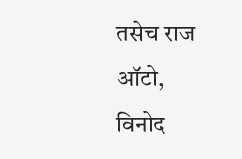तसेच राज ऑटो, विनोद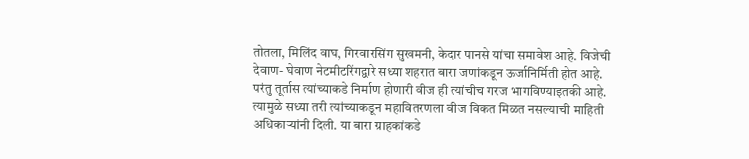तोतला, मिलिंद वाघ, गिरवारसिंग सुखमनी, केदार पानसे यांचा समावेश आहे. विजेची देवाण- घेवाण नेटमीटरिंगद्वारे सध्या शहरात बारा जणांकडून ऊर्जानिर्मिती होत आहे. परंतु तूर्तास त्यांच्याकडे निर्माण होणारी वीज ही त्यांचीच गरज भागविण्याइतकी आहे. त्यामुळे सध्या तरी त्यांच्याकडून महावितरणला वीज विकत मिळत नसल्याची माहिती अधिकाऱ्यांनी दिली. या बारा ग्राहकांकडे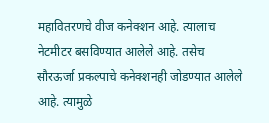महावितरणचे वीज कनेक्शन आहे. त्यालाच नेटमीटर बसविण्यात आलेले आहे. तसेच सौरऊर्जा प्रकल्पाचे कनेक्शनही जोडण्यात आलेले आहे. त्यामुळे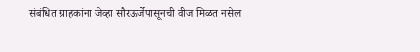संबंधित ग्राहकांना जेव्हा सौरऊर्जेपासूनची वीज मिळत नसेल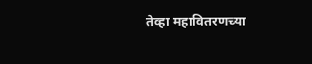तेव्हा महावितरणच्या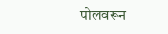पोलवरून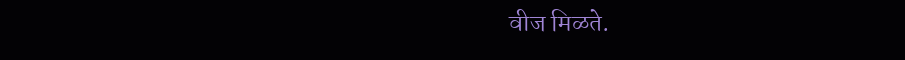वीज मिळते.